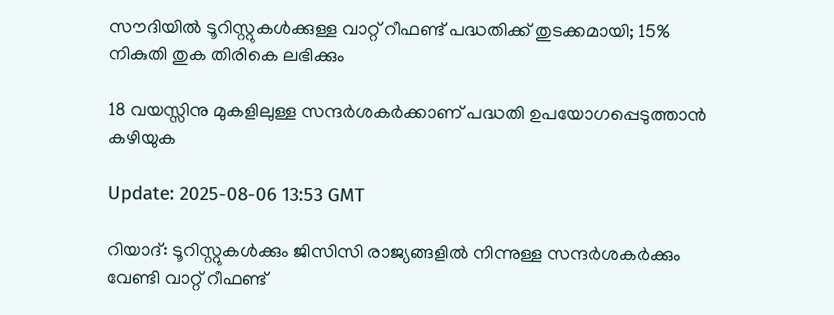സൗദിയിൽ ടൂറിസ്റ്റുകൾക്കുള്ള വാറ്റ് റീഫണ്ട് പദ്ധതിക്ക് തുടക്കമായി; 15% നികുതി തുക തിരികെ ലഭിക്കും

18 വയസ്സിനു മുകളിലുള്ള സന്ദർശകർക്കാണ് പദ്ധതി ഉപയോഗപ്പെടുത്താൻ കഴിയുക

Update: 2025-08-06 13:53 GMT

റിയാദ്: ടൂറിസ്റ്റുകൾക്കും ജിസിസി രാജ്യങ്ങളിൽ നിന്നുള്ള സന്ദർശകർക്കും വേണ്ടി വാറ്റ് റീഫണ്ട്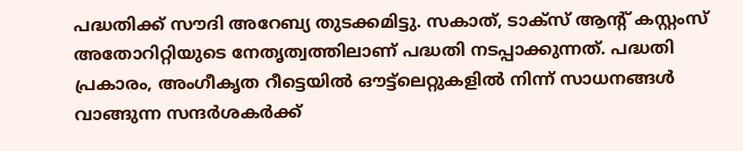പദ്ധതിക്ക് സൗദി അറേബ്യ തുടക്കമിട്ടു. സകാത്, ടാക്സ് ആന്റ് കസ്റ്റംസ് അതോറിറ്റിയുടെ നേതൃത്വത്തിലാണ് പദ്ധതി നടപ്പാക്കുന്നത്. പദ്ധതി പ്രകാരം, അംഗീകൃത റീട്ടെയിൽ ഔട്ട്‌ലെറ്റുകളിൽ നിന്ന് സാധനങ്ങൾ വാങ്ങുന്ന സന്ദർശകർക്ക്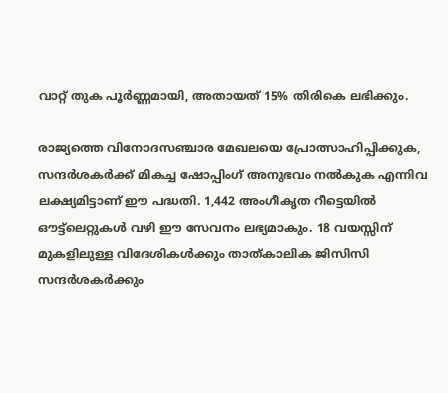വാറ്റ് തുക പൂർണ്ണമായി, അതായത് 15% തിരികെ ലഭിക്കും.

രാജ്യത്തെ വിനോദസഞ്ചാര മേഖലയെ പ്രോത്സാഹിപ്പിക്കുക, സന്ദർശകർക്ക് മികച്ച ഷോപ്പിംഗ് അനുഭവം നൽകുക എന്നിവ ലക്ഷ്യമിട്ടാണ് ഈ പദ്ധതി. 1,442 അംഗീകൃത റീട്ടെയിൽ ഔട്ട്‌ലെറ്റുകൾ വഴി ഈ സേവനം ലഭ്യമാകും. 18 വയസ്സിന് മുകളിലുള്ള വിദേശികൾക്കും താത്കാലിക ജിസിസി സന്ദർശകർക്കും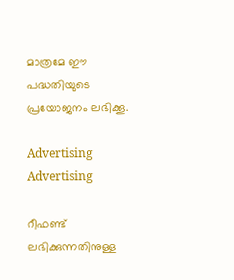മാത്രമേ ഈ പദ്ധതിയുടെ പ്രയോജനം ലഭിക്കൂ.

Advertising
Advertising

റീഫണ്ട് ലഭിക്കുന്നതിനുള്ള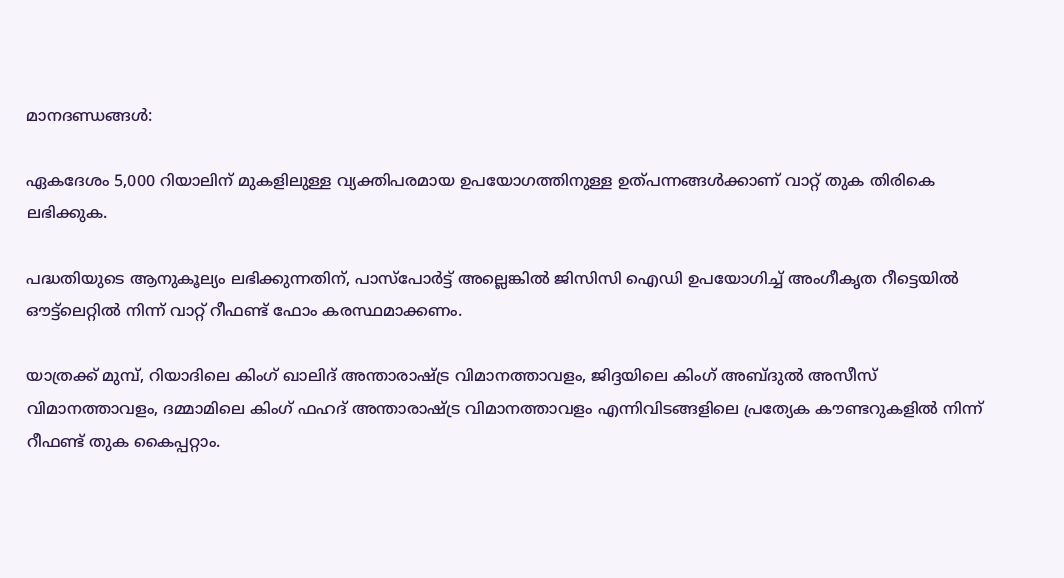മാനദണ്ഡങ്ങൾ:

ഏകദേശം 5,000 റിയാലിന് മുകളിലുള്ള വ്യക്തിപരമായ ഉപയോഗത്തിനുള്ള ഉത്പന്നങ്ങൾക്കാണ് വാറ്റ് തുക തിരികെ ലഭിക്കുക.

പദ്ധതിയുടെ ആനുകൂല്യം ലഭിക്കുന്നതിന്, പാസ്പോർട്ട് അല്ലെങ്കിൽ ജിസിസി ഐഡി ഉപയോഗിച്ച് അംഗീകൃത റീട്ടെയിൽ ഔട്ട്‌ലെറ്റിൽ നിന്ന് വാറ്റ് റീഫണ്ട് ഫോം കരസ്ഥമാക്കണം.

യാത്രക്ക് മുമ്പ്, റിയാദിലെ കിംഗ് ഖാലിദ് അന്താരാഷ്ട്ര വിമാനത്താവളം, ജിദ്ദയിലെ കിംഗ് അബ്ദുൽ അസീസ് വിമാനത്താവളം, ദമ്മാമിലെ കിംഗ് ഫഹദ് അന്താരാഷ്ട്ര വിമാനത്താവളം എന്നിവിടങ്ങളിലെ പ്രത്യേക കൗണ്ടറുകളിൽ നിന്ന് റീഫണ്ട് തുക കൈപ്പറ്റാം.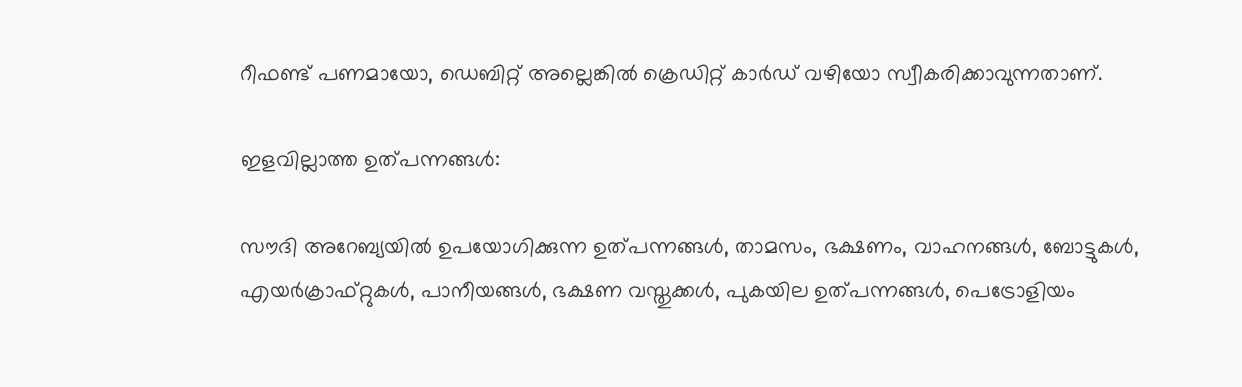റീഫണ്ട് പണമായോ, ഡെബിറ്റ് അല്ലെങ്കിൽ ക്രെഡിറ്റ് കാർഡ് വഴിയോ സ്വീകരിക്കാവുന്നതാണ്.

ഇളവില്ലാത്ത ഉത്പന്നങ്ങൾ:

സൗദി അറേബ്യയിൽ ഉപയോഗിക്കുന്ന ഉത്പന്നങ്ങൾ, താമസം, ഭക്ഷണം, വാഹനങ്ങൾ, ബോട്ടുകൾ, എയർക്രാഫ്റ്റുകൾ, പാനീയങ്ങൾ, ഭക്ഷണ വസ്തുക്കൾ, പുകയില ഉത്പന്നങ്ങൾ, പെട്രോളിയം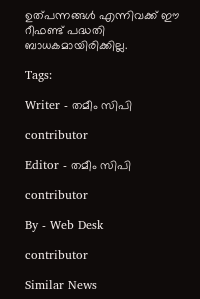ഉത്പന്നങ്ങൾ എന്നിവക്ക് ഈ റീഫണ്ട് പദ്ധതി ബാധകമായിരിക്കില്ല.

Tags:

Writer - തമീം സിപി

contributor

Editor - തമീം സിപി

contributor

By - Web Desk

contributor

Similar News